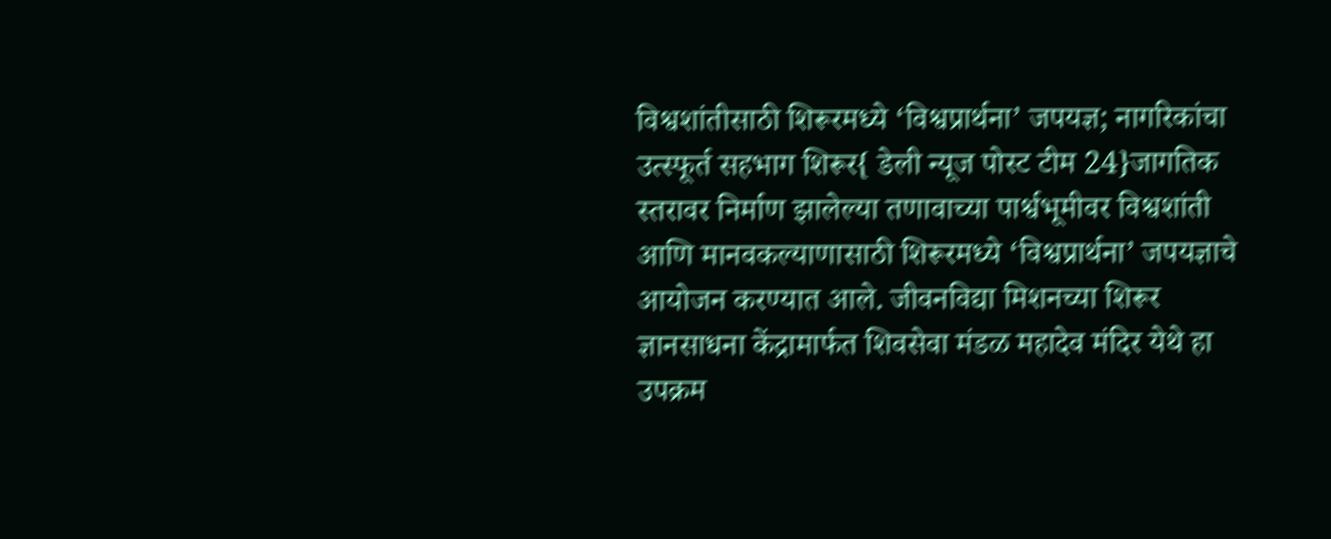विश्वशांतीसाठी शिरूरमध्ये ‘विश्वप्रार्थना’ जपयज्ञ; नागरिकांचा उत्स्फूर्त सहभाग शिरूर{ डेली न्यूज पोस्ट टीम 24}जागतिक स्तरावर निर्माण झालेल्या तणावाच्या पार्श्वभूमीवर विश्वशांती आणि मानवकल्याणासाठी शिरूरमध्ये ‘विश्वप्रार्थना’ जपयज्ञाचे आयोजन करण्यात आले. जीवनविद्या मिशनच्या शिरूर ज्ञानसाधना केंद्रामार्फत शिवसेवा मंडळ महादेव मंदिर येथे हा उपक्रम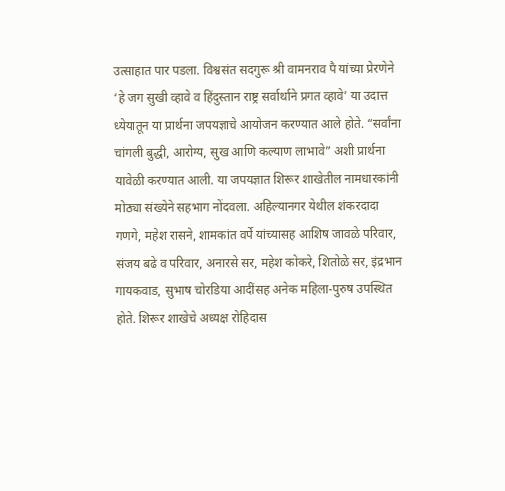उत्साहात पार पडला. विश्वसंत सदगुरू श्री वामनराव पै यांच्या प्रेरणेने ‘हे जग सुखी व्हावे व हिंदुस्तान राष्ट्र सर्वार्थाने प्रगत व्हावे’ या उदात्त ध्येयातून या प्रार्थना जपयज्ञाचे आयोजन करण्यात आले होते. “सर्वांना चांगली बुद्धी, आरोग्य, सुख आणि कल्याण लाभावे” अशी प्रार्थना यावेळी करण्यात आली. या जपयज्ञात शिरूर शाखेतील नामधारकांनी मोठ्या संख्येने सहभाग नोंदवला. अहिल्यानगर येथील शंकरदादा गणगे, महेश रासने, शामकांत वर्पे यांच्यासह आशिष जावळे परिवार, संजय बढे व परिवार, अनारसे सर, महेश कोकरे, शितोळे सर, इंद्रभान गायकवाड, सुभाष चोरडिया आदींसह अनेक महिला-पुरुष उपस्थित होते. शिरूर शाखेचे अध्यक्ष रोहिदास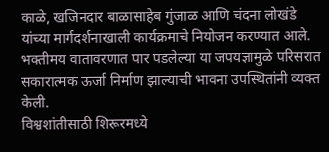काळे, खजिनदार बाळासाहेब गुंजाळ आणि चंदना लोखंडे यांच्या मार्गदर्शनाखाली कार्यक्रमाचे नियोजन करण्यात आले. भक्तीमय वातावरणात पार पडलेल्या या जपयज्ञामुळे परिसरात सकारात्मक ऊर्जा निर्माण झाल्याची भावना उपस्थितांनी व्यक्त केली.
विश्वशांतीसाठी शिरूरमध्ये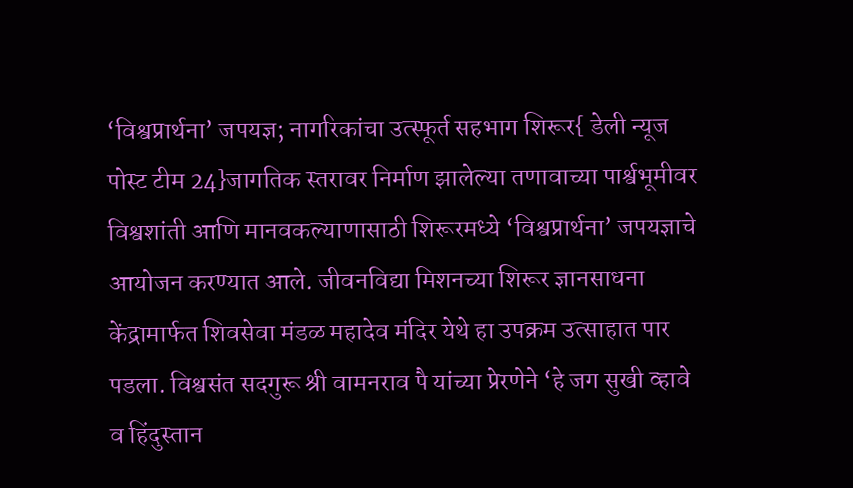‘विश्वप्रार्थना’ जपयज्ञ; नागरिकांचा उत्स्फूर्त सहभाग शिरूर{ डेली न्यूज पोस्ट टीम 24}जागतिक स्तरावर निर्माण झालेल्या तणावाच्या पार्श्वभूमीवर विश्वशांती आणि मानवकल्याणासाठी शिरूरमध्ये ‘विश्वप्रार्थना’ जपयज्ञाचे आयोजन करण्यात आले. जीवनविद्या मिशनच्या शिरूर ज्ञानसाधना केंद्रामार्फत शिवसेवा मंडळ महादेव मंदिर येथे हा उपक्रम उत्साहात पार पडला. विश्वसंत सदगुरू श्री वामनराव पै यांच्या प्रेरणेने ‘हे जग सुखी व्हावे व हिंदुस्तान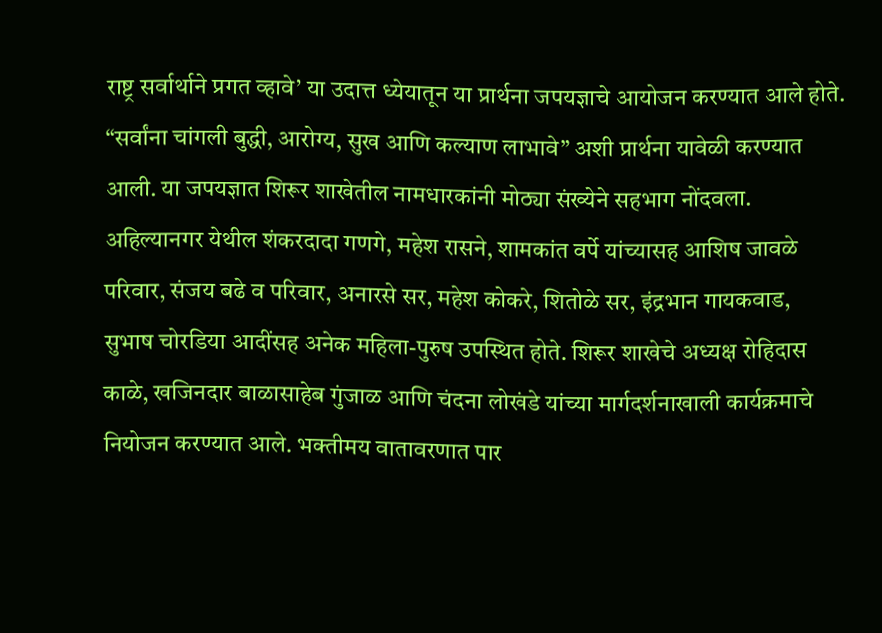राष्ट्र सर्वार्थाने प्रगत व्हावे’ या उदात्त ध्येयातून या प्रार्थना जपयज्ञाचे आयोजन करण्यात आले होते. “सर्वांना चांगली बुद्धी, आरोग्य, सुख आणि कल्याण लाभावे” अशी प्रार्थना यावेळी करण्यात आली. या जपयज्ञात शिरूर शाखेतील नामधारकांनी मोठ्या संख्येने सहभाग नोंदवला. अहिल्यानगर येथील शंकरदादा गणगे, महेश रासने, शामकांत वर्पे यांच्यासह आशिष जावळे परिवार, संजय बढे व परिवार, अनारसे सर, महेश कोकरे, शितोळे सर, इंद्रभान गायकवाड, सुभाष चोरडिया आदींसह अनेक महिला-पुरुष उपस्थित होते. शिरूर शाखेचे अध्यक्ष रोहिदास काळे, खजिनदार बाळासाहेब गुंजाळ आणि चंदना लोखंडे यांच्या मार्गदर्शनाखाली कार्यक्रमाचे नियोजन करण्यात आले. भक्तीमय वातावरणात पार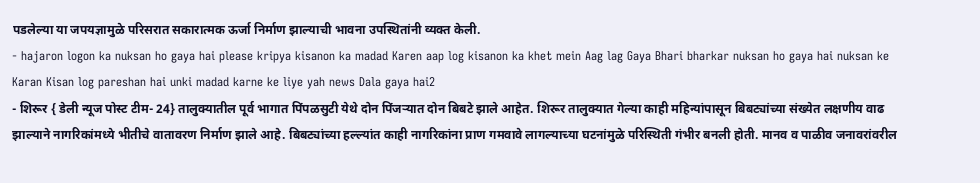पडलेल्या या जपयज्ञामुळे परिसरात सकारात्मक ऊर्जा निर्माण झाल्याची भावना उपस्थितांनी व्यक्त केली.
- hajaron logon ka nuksan ho gaya hai please kripya kisanon ka madad Karen aap log kisanon ka khet mein Aag lag Gaya Bhari bharkar nuksan ho gaya hai nuksan ke Karan Kisan log pareshan hai unki madad karne ke liye yah news Dala gaya hai2
- शिरूर { डेली न्यूज पोस्ट टीम- 24} तालुक्यातील पूर्व भागात पिंपळसुटी येथे दोन पिंजऱ्यात दोन बिबटे झाले आहेत. शिरूर तालुक्यात गेल्या काही महिन्यांपासून बिबट्यांच्या संख्येत लक्षणीय वाढ झाल्याने नागरिकांमध्ये भीतीचे वातावरण निर्माण झाले आहे. बिबट्यांच्या हल्ल्यांत काही नागरिकांना प्राण गमवावे लागल्याच्या घटनांमुळे परिस्थिती गंभीर बनली होती. मानव व पाळीव जनावरांवरील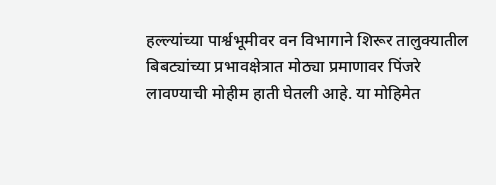हल्ल्यांच्या पार्श्वभूमीवर वन विभागाने शिरूर तालुक्यातील बिबट्यांच्या प्रभावक्षेत्रात मोठ्या प्रमाणावर पिंजरे लावण्याची मोहीम हाती घेतली आहे. या मोहिमेत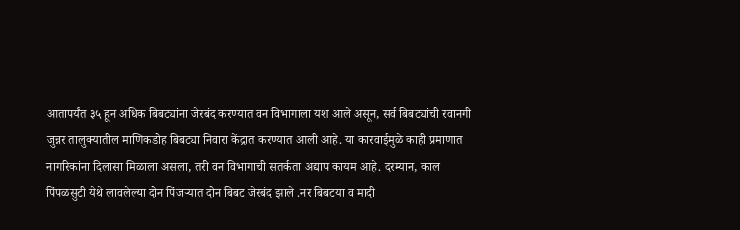आतापर्यंत ३५ हून अधिक बिबट्यांना जेरबंद करण्यात वन विभागाला यश आले असून, सर्व बिबट्यांची रवानगी जुन्नर तालुक्यातील माणिकडोह बिबट्या निवारा केंद्रात करण्यात आली आहे. या कारवाईमुळे काही प्रमाणात नागरिकांना दिलासा मिळाला असला, तरी वन विभागाची सतर्कता अद्याप कायम आहे. दरम्यान, काल पिंपळसुटी येथे लावलेल्या दोन पिंजऱ्यात दोन बिबट जेरबंद झाले .नर बिबटया व मादी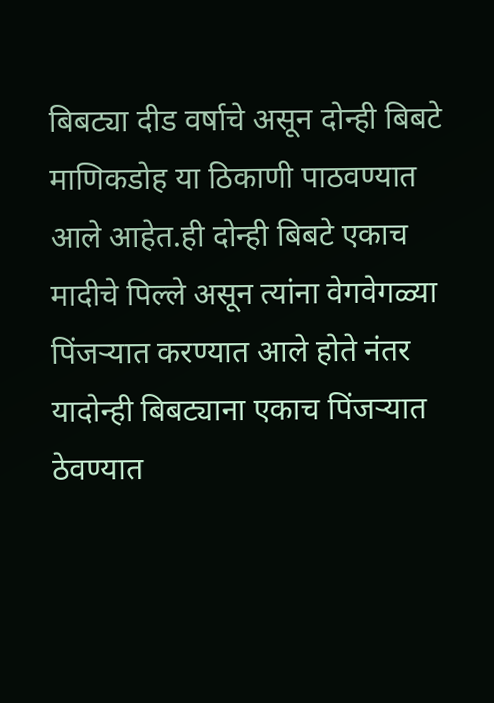बिबट्या दीड वर्षाचे असून दोन्ही बिबटे माणिकडोह या ठिकाणी पाठवण्यात आले आहेत.ही दोन्ही बिबटे एकाच मादीचे पिल्ले असून त्यांना वेगवेगळ्या पिंजऱ्यात करण्यात आले होते नंतर यादोन्ही बिबट्याना एकाच पिंजऱ्यात ठेवण्यात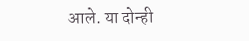आले. या दोन्ही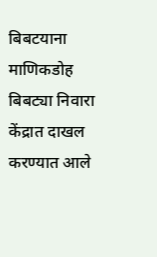बिबटयाना माणिकडोह बिबट्या निवारा केंद्रात दाखल करण्यात आले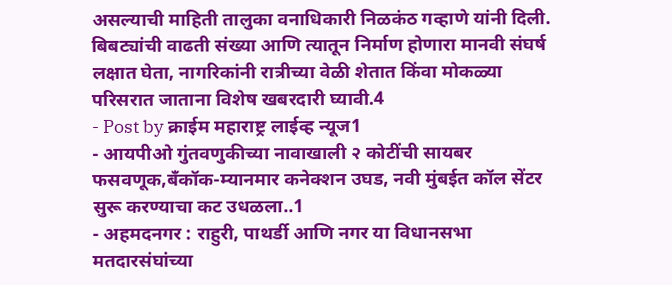असल्याची माहिती तालुका वनाधिकारी निळकंठ गव्हाणे यांनी दिली. बिबट्यांची वाढती संख्या आणि त्यातून निर्माण होणारा मानवी संघर्ष लक्षात घेता, नागरिकांनी रात्रीच्या वेळी शेतात किंवा मोकळ्या परिसरात जाताना विशेष खबरदारी घ्यावी.4
- Post by क्राईम महाराष्ट्र लाईव्ह न्यूज1
- आयपीओ गुंतवणुकीच्या नावाखाली २ कोटींची सायबर फसवणूक,बँकॉक-म्यानमार कनेक्शन उघड, नवी मुंबईत कॉल सेंटर सुरू करण्याचा कट उधळला..1
- अहमदनगर : राहुरी, पाथर्डी आणि नगर या विधानसभा मतदारसंघांच्या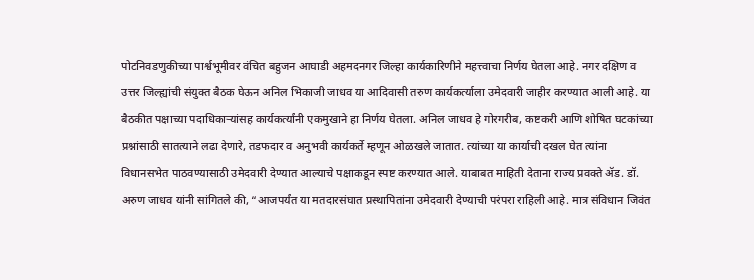पोटनिवडणुकीच्या पार्श्वभूमीवर वंचित बहुजन आघाडी अहमदनगर जिल्हा कार्यकारिणीने महत्त्वाचा निर्णय घेतला आहे. नगर दक्षिण व उत्तर जिल्ह्यांची संयुक्त बैठक घेऊन अनिल भिकाजी जाधव या आदिवासी तरुण कार्यकर्त्याला उमेदवारी जाहीर करण्यात आली आहे. या बैठकीत पक्षाच्या पदाधिकाऱ्यांसह कार्यकर्त्यांनी एकमुखाने हा निर्णय घेतला. अनिल जाधव हे गोरगरीब, कष्टकरी आणि शोषित घटकांच्या प्रश्नांसाठी सातत्याने लढा देणारे, तडफदार व अनुभवी कार्यकर्ते म्हणून ओळखले जातात. त्यांच्या या कार्याची दखल घेत त्यांना विधानसभेत पाठवण्यासाठी उमेदवारी देण्यात आल्याचे पक्षाकडून स्पष्ट करण्यात आले. याबाबत माहिती देताना राज्य प्रवक्ते ॲड. डॉ. अरुण जाधव यांनी सांगितले की, “आजपर्यंत या मतदारसंघात प्रस्थापितांना उमेदवारी देण्याची परंपरा राहिली आहे. मात्र संविधान जिवंत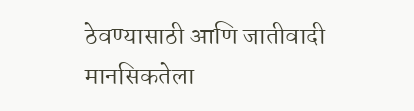ठेवण्यासाठी आणि जातीवादी मानसिकतेला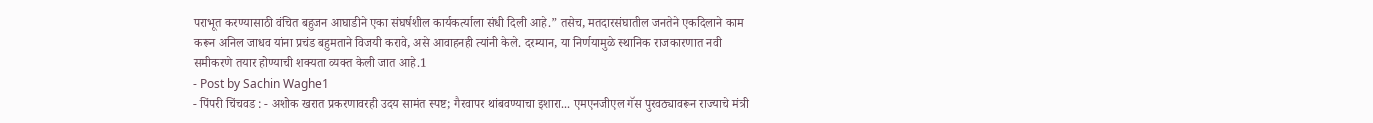पराभूत करण्यासाठी वंचित बहुजन आघाडीने एका संघर्षशील कार्यकर्त्याला संधी दिली आहे.” तसेच, मतदारसंघातील जनतेने एकदिलाने काम करून अनिल जाधव यांना प्रचंड बहुमताने विजयी करावे, असे आवाहनही त्यांनी केले. दरम्यान, या निर्णयामुळे स्थानिक राजकारणात नवी समीकरणे तयार होण्याची शक्यता व्यक्त केली जात आहे.1
- Post by Sachin Waghe1
- पिंपरी चिंचवड : - अशोक खरात प्रकरणावरही उदय सामंत स्पष्ट; गैरवापर थांबवण्याचा इशारा... एमएनजीएल गॅस पुरवठ्यावरून राज्याचे मंत्री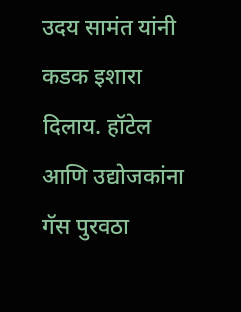उदय सामंत यांनी कडक इशारा दिलाय. हॉटेल आणि उद्योजकांना गॅस पुरवठा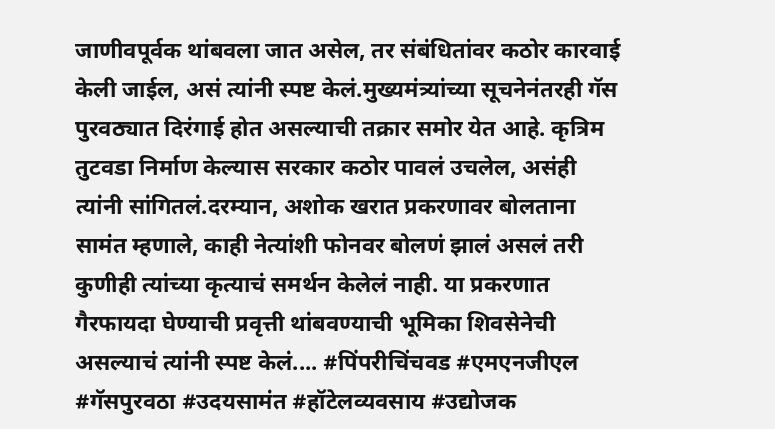जाणीवपूर्वक थांबवला जात असेल, तर संबंधितांवर कठोर कारवाई केली जाईल, असं त्यांनी स्पष्ट केलं.मुख्यमंत्र्यांच्या सूचनेनंतरही गॅस पुरवठ्यात दिरंगाई होत असल्याची तक्रार समोर येत आहे. कृत्रिम तुटवडा निर्माण केल्यास सरकार कठोर पावलं उचलेल, असंही त्यांनी सांगितलं.दरम्यान, अशोक खरात प्रकरणावर बोलताना सामंत म्हणाले, काही नेत्यांशी फोनवर बोलणं झालं असलं तरी कुणीही त्यांच्या कृत्याचं समर्थन केलेलं नाही. या प्रकरणात गैरफायदा घेण्याची प्रवृत्ती थांबवण्याची भूमिका शिवसेनेची असल्याचं त्यांनी स्पष्ट केलं.... #पिंपरीचिंचवड #एमएनजीएल #गॅसपुरवठा #उदयसामंत #हॉटेलव्यवसाय #उद्योजक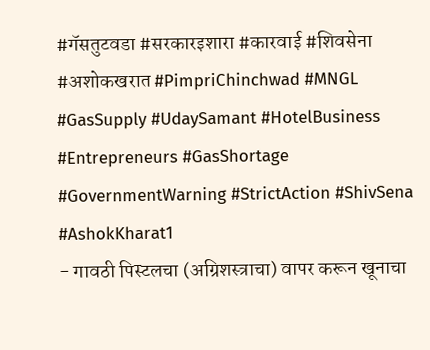#गॅसतुटवडा #सरकारइशारा #कारवाई #शिवसेना #अशोकखरात #PimpriChinchwad #MNGL #GasSupply #UdaySamant #HotelBusiness #Entrepreneurs #GasShortage #GovernmentWarning #StrictAction #ShivSena #AshokKharat1
- गावठी पिस्टलचा (अग्रिशस्त्राचा) वापर करून खूनाचा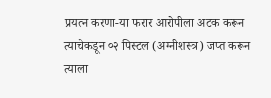प्रयत्न करणा-या फरार आरोपीला अटक करून त्याचेकडून ०२ पिस्टल (अग्नीशस्त्र) जप्त करून त्याला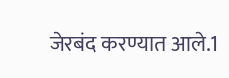जेरबंद करण्यात आले.1